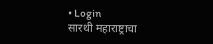• Login
सारथी महाराष्ट्राचा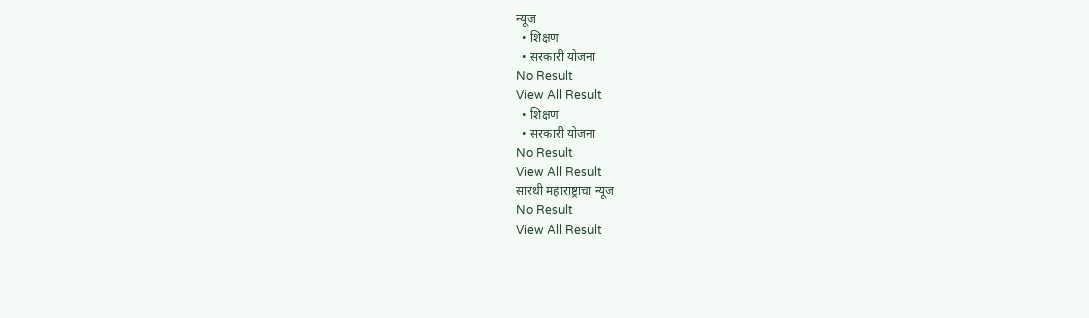न्यूज
  • शिक्षण
  • सरकारी योजना
No Result
View All Result
  • शिक्षण
  • सरकारी योजना
No Result
View All Result
सारथी महाराष्ट्राचा न्यूज
No Result
View All Result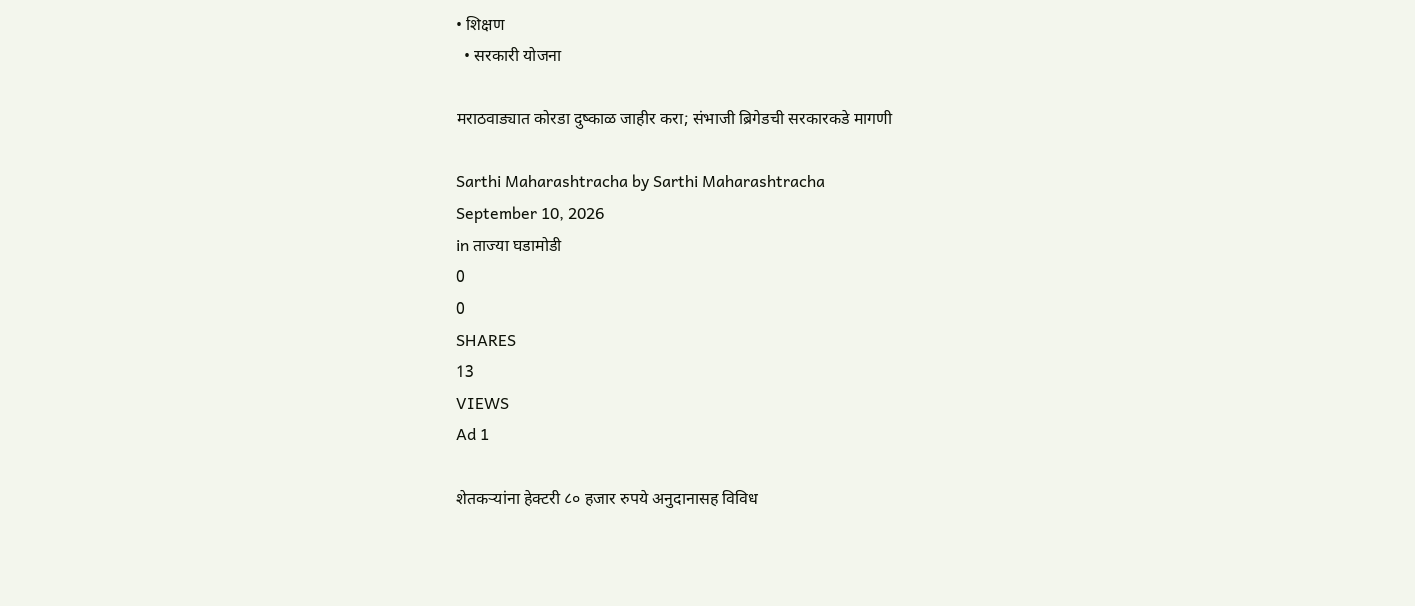• शिक्षण
  • सरकारी योजना

मराठवाड्यात कोरडा दुष्काळ जाहीर करा; संभाजी ब्रिगेडची सरकारकडे मागणी

Sarthi Maharashtracha by Sarthi Maharashtracha
September 10, 2026
in ताज्या घडामोडी
0
0
SHARES
13
VIEWS
Ad 1

शेतकऱ्यांना हेक्टरी ८० हजार रुपये अनुदानासह विविध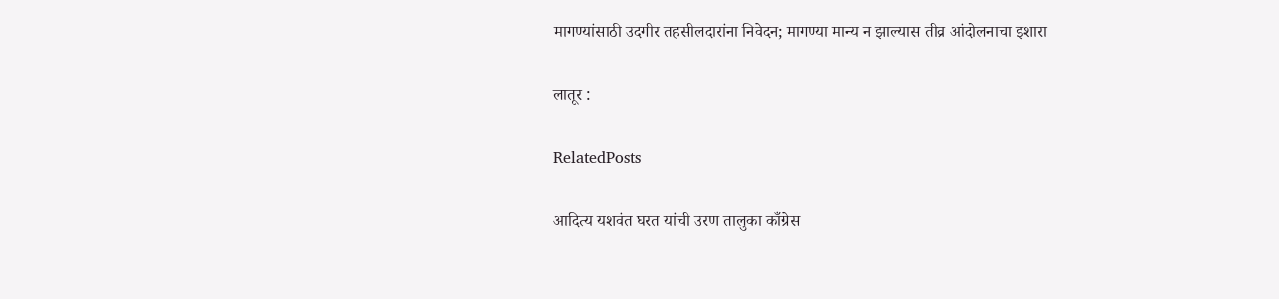मागण्यांसाठी उदगीर तहसीलदारांना निवेदन; मागण्या मान्य न झाल्यास तीव्र आंदोलनाचा इशारा

लातूर :

RelatedPosts

आदित्य यशवंत घरत यांची उरण तालुका काँग्रेस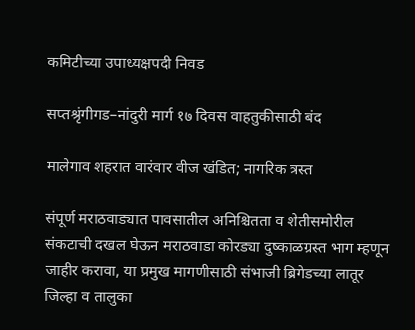कमिटीच्या उपाध्यक्षपदी निवड

सप्तश्रृंगीगड–नांदुरी मार्ग १७ दिवस वाहतुकीसाठी बंद

मालेगाव शहरात वारंवार वीज खंडित; नागरिक त्रस्त

संपूर्ण मराठवाड्यात पावसातील अनिश्चितता व शेतीसमोरील संकटाची दखल घेऊन मराठवाडा कोरड्या दुष्काळग्रस्त भाग म्हणून जाहीर करावा, या प्रमुख मागणीसाठी संभाजी ब्रिगेडच्या लातूर जिल्हा व तालुका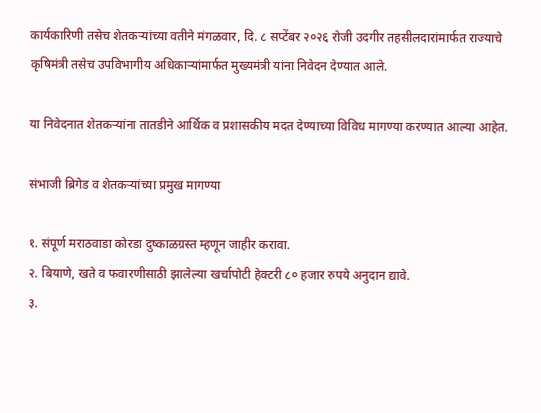कार्यकारिणी तसेच शेतकऱ्यांच्या वतीने मंगळवार, दि. ८ सप्टेंबर २०२६ रोजी उदगीर तहसीलदारांमार्फत राज्याचे कृषिमंत्री तसेच उपविभागीय अधिकाऱ्यांमार्फत मुख्यमंत्री यांना निवेदन देण्यात आले.

या निवेदनात शेतकऱ्यांना तातडीने आर्थिक व प्रशासकीय मदत देण्याच्या विविध मागण्या करण्यात आल्या आहेत.

संभाजी ब्रिगेड व शेतकऱ्यांच्या प्रमुख मागण्या

१. संपूर्ण मराठवाडा कोरडा दुष्काळग्रस्त म्हणून जाहीर करावा.
२. बियाणे, खते व फवारणीसाठी झालेल्या खर्चापोटी हेक्टरी ८० हजार रुपये अनुदान द्यावे.
३.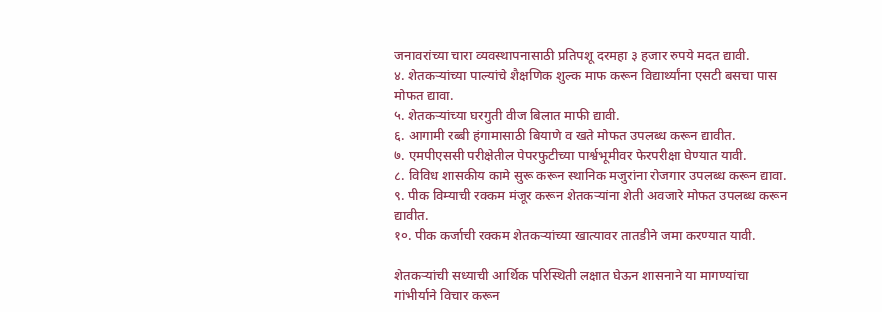जनावरांच्या चारा व्यवस्थापनासाठी प्रतिपशू दरमहा ३ हजार रुपये मदत द्यावी.
४. शेतकऱ्यांच्या पाल्यांचे शैक्षणिक शुल्क माफ करून विद्यार्थ्यांना एसटी बसचा पास मोफत द्यावा.
५. शेतकऱ्यांच्या घरगुती वीज बिलात माफी द्यावी.
६. आगामी रब्बी हंगामासाठी बियाणे व खते मोफत उपलब्ध करून द्यावीत.
७. एमपीएससी परीक्षेतील पेपरफुटीच्या पार्श्वभूमीवर फेरपरीक्षा घेण्यात यावी.
८. विविध शासकीय कामे सुरू करून स्थानिक मजुरांना रोजगार उपलब्ध करून द्यावा.
९. पीक विम्याची रक्कम मंजूर करून शेतकऱ्यांना शेती अवजारे मोफत उपलब्ध करून द्यावीत.
१०. पीक कर्जाची रक्कम शेतकऱ्यांच्या खात्यावर तातडीने जमा करण्यात यावी.

शेतकऱ्यांची सध्याची आर्थिक परिस्थिती लक्षात घेऊन शासनाने या मागण्यांचा गांभीर्याने विचार करून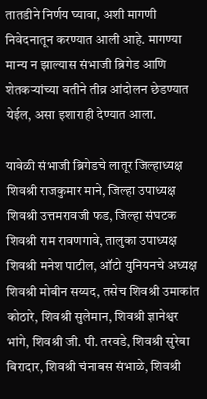तातडीने निर्णय घ्यावा, अशी मागणी निवेदनातून करण्यात आली आहे. मागण्या मान्य न झाल्यास संभाजी ब्रिगेड आणि शेतकऱ्यांच्या वतीने तीव्र आंदोलन छेडण्यात येईल, असा इशाराही देण्यात आला.

यावेळी संभाजी ब्रिगेडचे लातूर जिल्हाध्यक्ष शिवश्री राजकुमार माने, जिल्हा उपाध्यक्ष शिवश्री उत्तमरावजी फड, जिल्हा संघटक शिवश्री राम रावणगावे, तालुका उपाध्यक्ष शिवश्री मनेश पाटील, ऑटो युनियनचे अध्यक्ष शिवश्री मोबीन सय्यद, तसेच शिवश्री उमाकांत कोठारे, शिवश्री सुलेमान, शिवश्री ज्ञानेश्वर भांगे, शिवश्री जी. पी. तरवडे, शिवश्री सुरेबा बिरादार, शिवश्री चंनाबस संभाळे, शिवश्री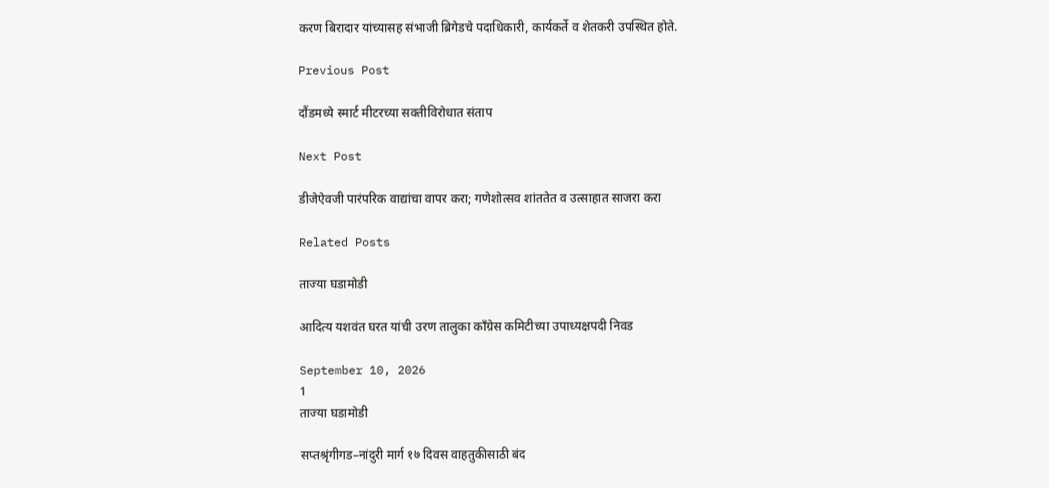करण बिरादार यांच्यासह संभाजी ब्रिगेडचे पदाधिकारी, कार्यकर्ते व शेतकरी उपस्थित होते.

Previous Post

दौंडमध्ये स्मार्ट मीटरच्या सक्तीविरोधात संताप

Next Post

डीजेऐवजी पारंपरिक वाद्यांचा वापर करा; गणेशोत्सव शांततेत व उत्साहात साजरा करा

Related Posts

ताज्या घडामोडी

आदित्य यशवंत घरत यांची उरण तालुका काँग्रेस कमिटीच्या उपाध्यक्षपदी निवड

September 10, 2026
1
ताज्या घडामोडी

सप्तश्रृंगीगड–नांदुरी मार्ग १७ दिवस वाहतुकीसाठी बंद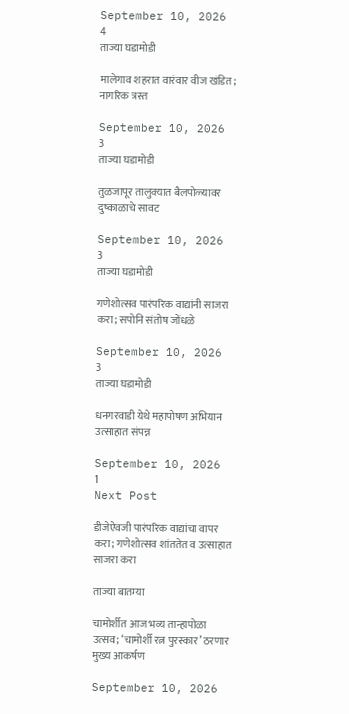September 10, 2026
4
ताज्या घडामोडी

मालेगाव शहरात वारंवार वीज खंडित; नागरिक त्रस्त

September 10, 2026
3
ताज्या घडामोडी

तुळजापूर तालुक्यात बैलपोळ्यावर दुष्काळाचे सावट

September 10, 2026
3
ताज्या घडामोडी

गणेशोत्सव पारंपरिक वाद्यांनी साजरा करा; सपोनि संतोष जोंधळे

September 10, 2026
3
ताज्या घडामोडी

धनगरवाडी येथे महापोषण अभियान उत्साहात संपन्न

September 10, 2026
1
Next Post

डीजेऐवजी पारंपरिक वाद्यांचा वापर करा; गणेशोत्सव शांततेत व उत्साहात साजरा करा

ताज्या बातम्या

चामोर्शीत आज भव्य तान्हापोळा उत्सव; ‘चामोर्शी रत्न पुरस्कार’ ठरणार मुख्य आकर्षण

September 10, 2026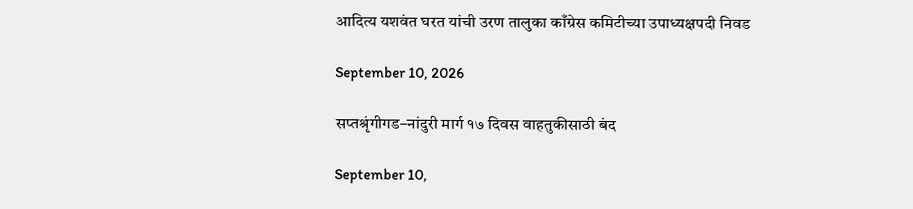आदित्य यशवंत घरत यांची उरण तालुका काँग्रेस कमिटीच्या उपाध्यक्षपदी निवड

September 10, 2026

सप्तश्रृंगीगड–नांदुरी मार्ग १७ दिवस वाहतुकीसाठी बंद

September 10,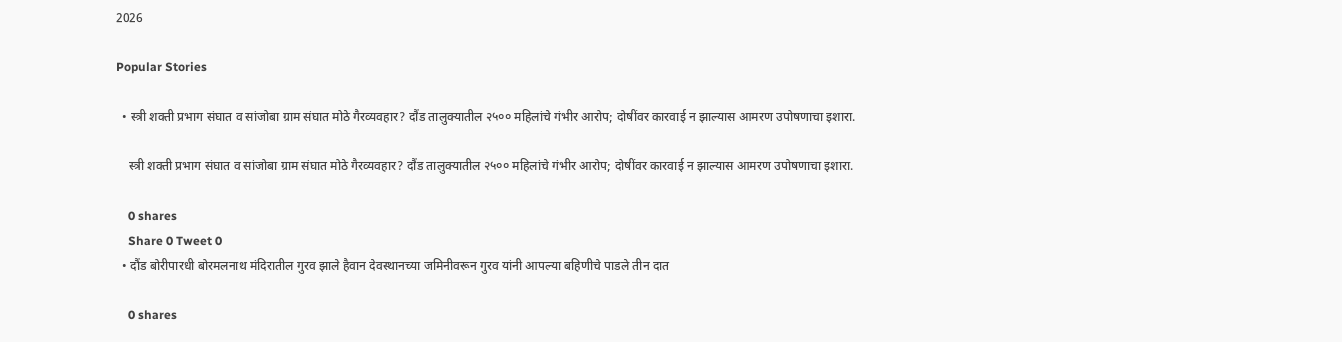2026

Popular Stories

  • स्त्री शक्ती प्रभाग संघात व सांजोबा ग्राम संघात मोठे गैरव्यवहार? दौंड तालुक्यातील २५०० महिलांचे गंभीर आरोप; दोषींवर कारवाई न झाल्यास आमरण उपोषणाचा इशारा.

    स्त्री शक्ती प्रभाग संघात व सांजोबा ग्राम संघात मोठे गैरव्यवहार? दौंड तालुक्यातील २५०० महिलांचे गंभीर आरोप; दोषींवर कारवाई न झाल्यास आमरण उपोषणाचा इशारा.

    0 shares
    Share 0 Tweet 0
  • दौंड बोरीपारधी बोरमलनाथ मंदिरातील गुरव झाले हैवान देवस्थानच्या जमिनीवरून गुरव यांनी आपल्या बहिणीचे पाडले तीन दात

    0 shares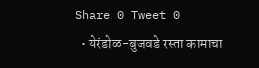Share 0 Tweet 0
  • येरंडोळ-बुजवडे रस्ता कामाचा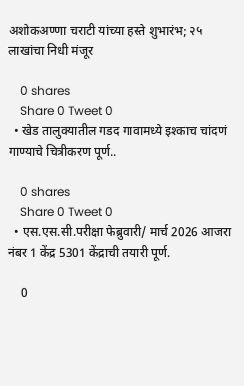अशोकअण्णा चराटी यांच्या हस्ते शुभारंभ; २५ लाखांचा निधी मंजूर

    0 shares
    Share 0 Tweet 0
  • खेड तालुक्यातील गडद गावामध्ये इश्काच चांदणं गाण्याचे चित्रीकरण पूर्ण..

    0 shares
    Share 0 Tweet 0
  • एस.एस.सी.परीक्षा फेब्रुवारी/ मार्च 2026 आजरा नंबर 1 केंद्र 5301 केंद्राची तयारी पूर्ण.

    0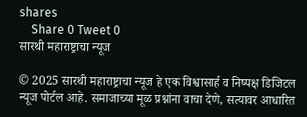shares
    Share 0 Tweet 0
सारथी महाराष्ट्राचा न्यूज

© 2025 सारथी महाराष्ट्राचा न्यूज हे एक विश्वासार्ह व निष्पक्ष डिजिटल न्यूज पोर्टल आहे. समाजाच्या मूळ प्रश्नांना वाचा देणे, सत्यावर आधारित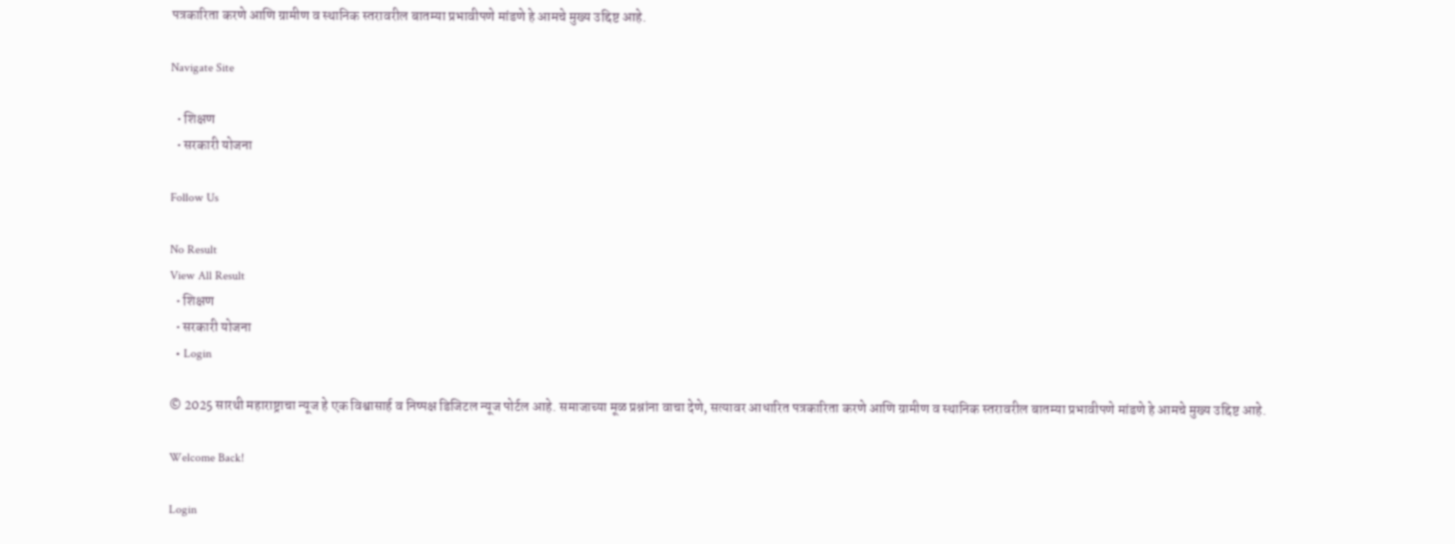पत्रकारिता करणे आणि ग्रामीण व स्थानिक स्तरावरील बातम्या प्रभावीपणे मांडणे हे आमचे मुख्य उद्दिष्ट आहे.

Navigate Site

  • शिक्षण
  • सरकारी योजना

Follow Us

No Result
View All Result
  • शिक्षण
  • सरकारी योजना
  • Login

© 2025 सारथी महाराष्ट्राचा न्यूज हे एक विश्वासार्ह व निष्पक्ष डिजिटल न्यूज पोर्टल आहे. समाजाच्या मूळ प्रश्नांना वाचा देणे, सत्यावर आधारित पत्रकारिता करणे आणि ग्रामीण व स्थानिक स्तरावरील बातम्या प्रभावीपणे मांडणे हे आमचे मुख्य उद्दिष्ट आहे.

Welcome Back!

Login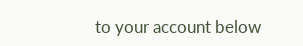to your account below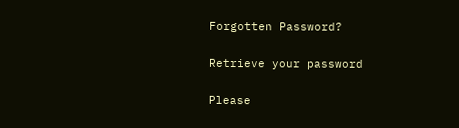Forgotten Password?

Retrieve your password

Please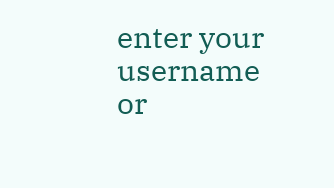enter your username or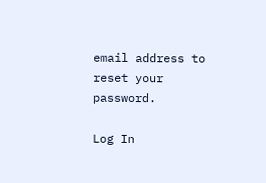email address to reset your password.

Log In